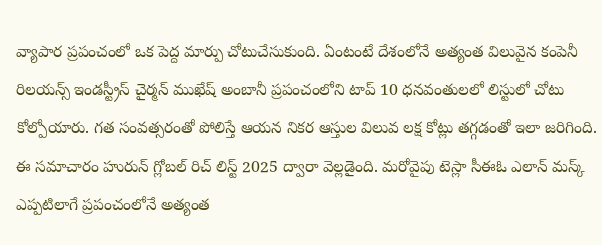వ్యాపార ప్రపంచంలో ఒక పెద్ద మార్పు చోటుచేసుకుంది. ఏంటంటే దేశంలోనే అత్యంత విలువైన కంపెనీ రిలయన్స్ ఇండస్ట్రీస్ చైర్మన్ ముఖేష్ అంబానీ ప్రపంచంలోని టాప్ 10 ధనవంతులలో లిస్టులో చోటు కోల్పోయారు. గత సంవత్సరంతో పోలిస్తే ఆయన నికర ఆస్తుల విలువ లక్ష కోట్లు తగ్గడంతో ఇలా జరిగింది. ఈ సమాచారం హురున్ గ్లోబల్ రిచ్ లిస్ట్ 2025 ద్వారా వెల్లడైంది. మరోవైపు టెస్లా సీఈఓ ఎలాన్ మస్క్ ఎప్పటిలాగే ప్రపంచంలోనే అత్యంత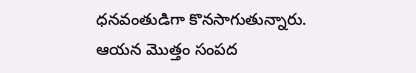ధనవంతుడిగా కొనసాగుతున్నారు. ఆయన మొత్తం సంపద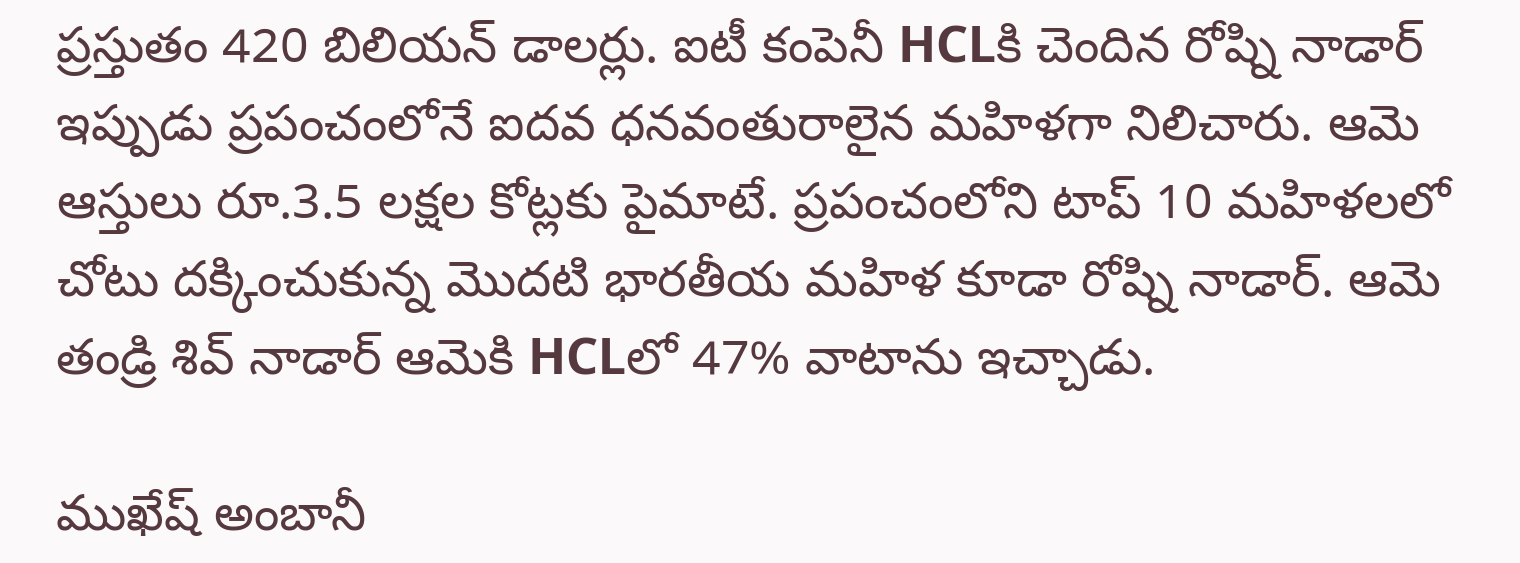ప్రస్తుతం 420 బిలియన్ డాలర్లు. ఐటీ కంపెనీ HCLకి చెందిన రోష్ని నాడార్ ఇప్పుడు ప్రపంచంలోనే ఐదవ ధనవంతురాలైన మహిళగా నిలిచారు. ఆమె ఆస్తులు రూ.3.5 లక్షల కోట్లకు పైమాటే. ప్రపంచంలోని టాప్ 10 మహిళలలో చోటు దక్కించుకున్న మొదటి భారతీయ మహిళ కూడా రోష్ని నాడార్. ఆమె తండ్రి శివ్ నాడార్ ఆమెకి HCLలో 47% వాటాను ఇచ్చాడు.

ముఖేష్ అంబానీ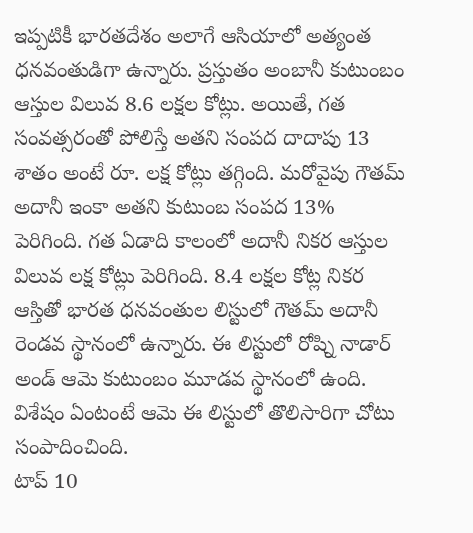ఇప్పటికీ భారతదేశం అలాగే ఆసియాలో అత్యంత ధనవంతుడిగా ఉన్నారు. ప్రస్తుతం అంబానీ కుటుంబం ఆస్తుల విలువ 8.6 లక్షల కోట్లు. అయితే, గత సంవత్సరంతో పోలిస్తే అతని సంపద దాదాపు 13 శాతం అంటే రూ. లక్ష కోట్లు తగ్గింది. మరోవైపు గౌతమ్ అదానీ ఇంకా అతని కుటుంబ సంపద 13% పెరిగింది. గత ఏడాది కాలంలో అదానీ నికర ఆస్తుల విలువ లక్ష కోట్లు పెరిగింది. 8.4 లక్షల కోట్ల నికర ఆస్తితో భారత ధనవంతుల లిస్టులో గౌతమ్ అదానీ రెండవ స్థానంలో ఉన్నారు. ఈ లిస్టులో రోష్ని నాడార్ అండ్ ఆమె కుటుంబం మూడవ స్థానంలో ఉంది. విశేషం ఏంటంటే ఆమె ఈ లిస్టులో తొలిసారిగా చోటు సంపాదించింది.
టాప్ 10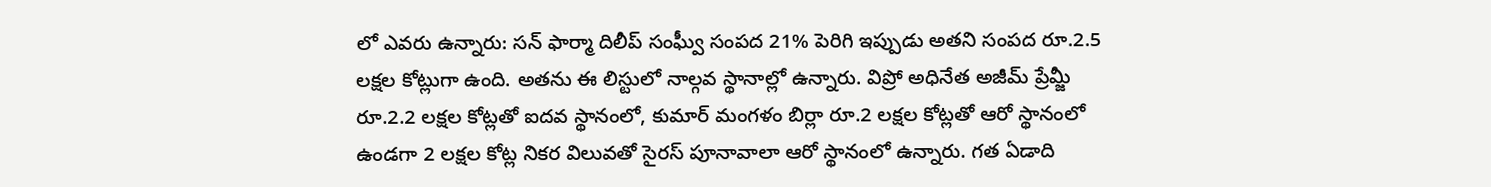లో ఎవరు ఉన్నారు: సన్ ఫార్మా దిలీప్ సంఘ్వీ సంపద 21% పెరిగి ఇప్పుడు అతని సంపద రూ.2.5 లక్షల కోట్లుగా ఉంది. అతను ఈ లిస్టులో నాల్గవ స్థానాల్లో ఉన్నారు. విప్రో అధినేత అజీమ్ ప్రేమ్జీ రూ.2.2 లక్షల కోట్లతో ఐదవ స్థానంలో, కుమార్ మంగళం బిర్లా రూ.2 లక్షల కోట్లతో ఆరో స్థానంలో ఉండగా 2 లక్షల కోట్ల నికర విలువతో సైరస్ పూనావాలా ఆరో స్థానంలో ఉన్నారు. గత ఏడాది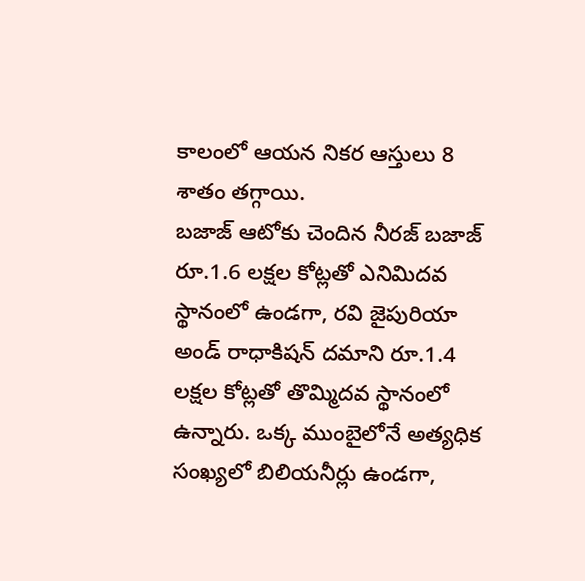కాలంలో ఆయన నికర ఆస్తులు 8 శాతం తగ్గాయి.
బజాజ్ ఆటోకు చెందిన నీరజ్ బజాజ్ రూ.1.6 లక్షల కోట్లతో ఎనిమిదవ స్థానంలో ఉండగా, రవి జైపురియా అండ్ రాధాకిషన్ దమాని రూ.1.4 లక్షల కోట్లతో తొమ్మిదవ స్థానంలో ఉన్నారు. ఒక్క ముంబైలోనే అత్యధిక సంఖ్యలో బిలియనీర్లు ఉండగా,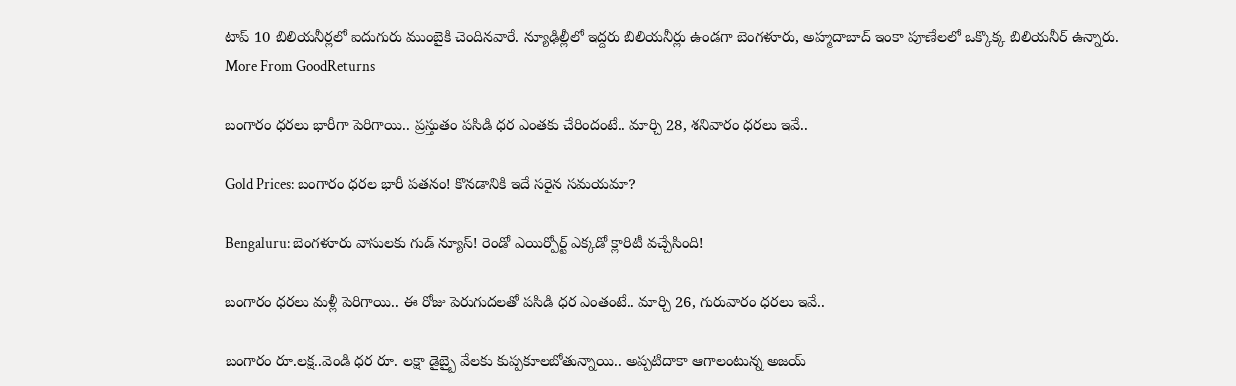టాప్ 10 బిలియనీర్లలో ఐదుగురు ముంబైకి చెందినవారే. న్యూఢిల్లీలో ఇద్దరు బిలియనీర్లు ఉండగా బెంగళూరు, అహ్మదాబాద్ ఇంకా పూణేలలో ఒక్కొక్క బిలియనీర్ ఉన్నారు.
More From GoodReturns

బంగారం ధరలు భారీగా పెరిగాయి.. ప్రస్తుతం పసిడి ధర ఎంతకు చేరిందంటే.. మార్చి 28, శనివారం ధరలు ఇవే..

Gold Prices: బంగారం ధరల భారీ పతనం! కొనడానికి ఇదే సరైన సమయమా?

Bengaluru: బెంగళూరు వాసులకు గుడ్ న్యూస్! రెండో ఎయిర్పోర్ట్ ఎక్కడో క్లారిటీ వచ్చేసింది!

బంగారం ధరలు మళ్లీ పెరిగాయి.. ఈ రోజు పెరుగుదలతో పసిడి ధర ఎంతంటే.. మార్చి 26, గురువారం ధరలు ఇవే..

బంగారం రూ.లక్ష..వెండి ధర రూ. లక్షా డైబ్బై వేలకు కుప్పకూలబోతున్నాయి.. అప్పటిదాకా ఆగాలంటున్న అజయ్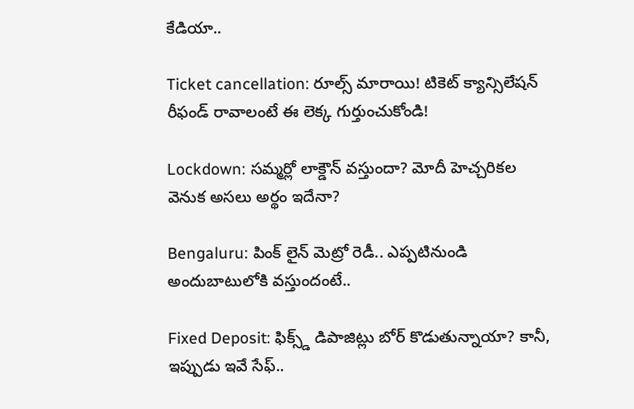కేడియా..

Ticket cancellation: రూల్స్ మారాయి! టికెట్ క్యాన్సిలేషన్ రీఫండ్ రావాలంటే ఈ లెక్క గుర్తుంచుకోండి!

Lockdown: సమ్మర్లో లాక్డౌన్ వస్తుందా? మోదీ హెచ్చరికల వెనుక అసలు అర్థం ఇదేనా?

Bengaluru: పింక్ లైన్ మెట్రో రెడీ.. ఎప్పటినుండి అందుబాటులోకి వస్తుందంటే..

Fixed Deposit: ఫిక్స్డ్ డిపాజిట్లు బోర్ కొడుతున్నాయా? కానీ, ఇప్పుడు ఇవే సేఫ్..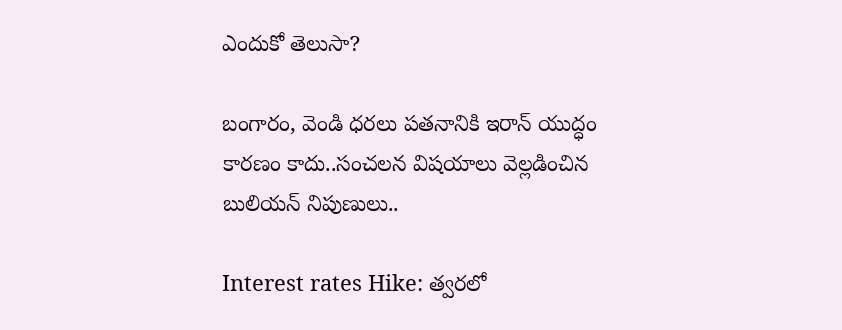ఎందుకో తెలుసా?

బంగారం, వెండి ధరలు పతనానికి ఇరాన్ యుద్ధం కారణం కాదు..సంచలన విషయాలు వెల్లడించిన బులియన్ నిపుణులు..

Interest rates Hike: త్వరలో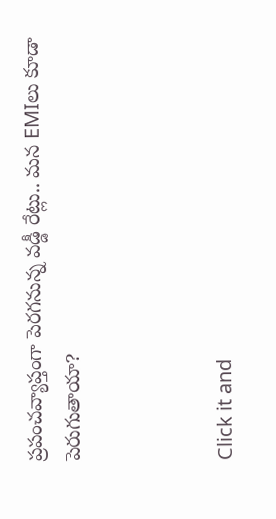ప్రపంచవ్యాప్తంగా పెరగనున్న వడ్డీ రేట్లు.. మన EMIలు కూడా పెరుగుతాయా?



Click it and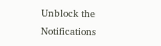Unblock the Notifications